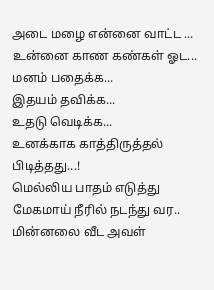அடை மழை என்னை வாட்ட ...
உன்னை காண கண்கள் ஓட...
மனம் பதைக்க...
இதயம் தவிக்க...
உதடு வெடிக்க...
உனக்காக காத்திருத்தல்
பிடித்தது...!
மெல்லிய பாதம் எடுத்து
மேகமாய் நீரில் நடந்து வர..
மின்னலை வீட அவள்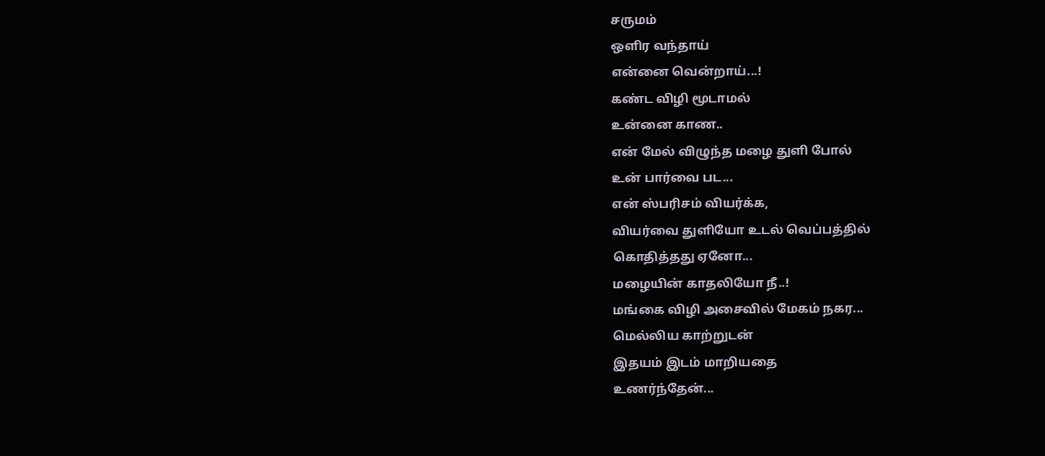சருமம்
ஒளிர வந்தாய்
என்னை வென்றாய்...!
கண்ட விழி மூடாமல்
உன்னை காண..
என் மேல் விழுந்த மழை துளி போல்
உன் பார்வை பட...
என் ஸ்பரிசம் வியர்க்க,
வியர்வை துளியோ உடல் வெப்பத்தில்
கொதித்தது ஏனோ...
மழையின் காதலியோ நீ..!
மங்கை விழி அசைவில் மேகம் நகர...
மெல்லிய காற்றுடன்
இதயம் இடம் மாறியதை
உணர்ந்தேன்...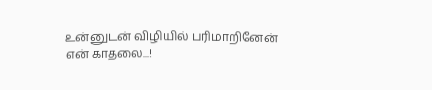உன்னுடன் விழியில் பரிமாறினேன்
என் காதலை...!